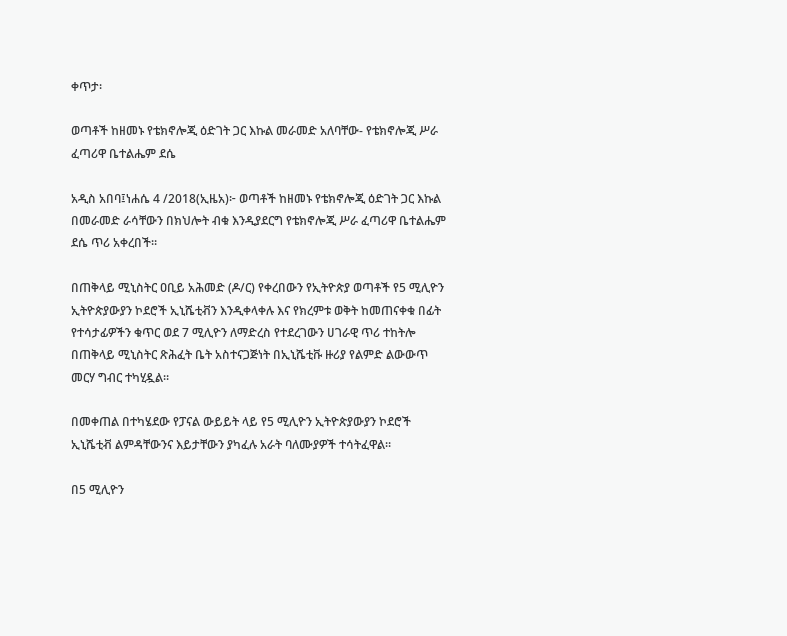ቀጥታ፡

ወጣቶች ከዘመኑ የቴክኖሎጂ ዕድገት ጋር እኩል መራመድ አለባቸው- የቴክኖሎጂ ሥራ ፈጣሪዋ ቤተልሔም ደሴ

አዲስ አበባ፤ነሐሴ 4 /2018(ኢዜአ)፦ ወጣቶች ከዘመኑ የቴክኖሎጂ ዕድገት ጋር እኩል በመራመድ ራሳቸውን በክህሎት ብቁ እንዲያደርግ የቴክኖሎጂ ሥራ ፈጣሪዋ ቤተልሔም ደሴ ጥሪ አቀረበች።

በጠቅላይ ሚኒስትር ዐቢይ አሕመድ (ዶ/ር) የቀረበውን የኢትዮጵያ ወጣቶች የ5 ሚሊዮን ኢትዮጵያውያን ኮደሮች ኢኒሼቲቭን እንዲቀላቀሉ እና የክረምቱ ወቅት ከመጠናቀቁ በፊት የተሳታፊዎችን ቁጥር ወደ 7 ሚሊዮን ለማድረስ የተደረገውን ሀገራዊ ጥሪ ተከትሎ በጠቅላይ ሚኒስትር ጽሕፈት ቤት አስተናጋጅነት በኢኒሼቲቩ ዙሪያ የልምድ ልውውጥ መርሃ ግብር ተካሂዷል።

በመቀጠል በተካሄደው የፓናል ውይይት ላይ የ5 ሚሊዮን ኢትዮጵያውያን ኮደሮች ኢኒሼቲቭ ልምዳቸውንና እይታቸውን ያካፈሉ አራት ባለሙያዎች ተሳትፈዋል።

በ5 ሚሊዮን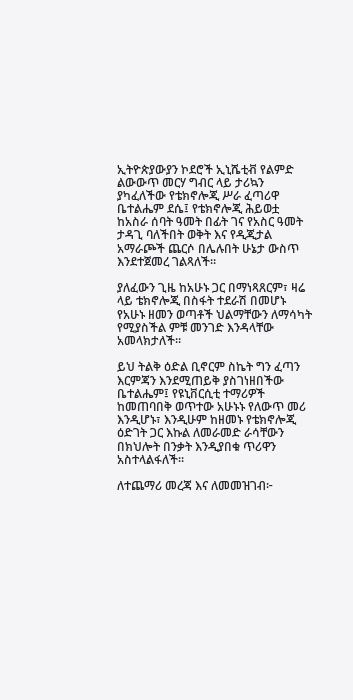ኢትዮጵያውያን ኮደሮች ኢኒሼቲቭ የልምድ ልውውጥ መርሃ ግብር ላይ ታሪኳን ያካፈለችው የቴክኖሎጂ ሥራ ፈጣሪዋ ቤተልሔም ደሴ፤ የቴክኖሎጂ ሕይወቷ ከአስራ ሰባት ዓመት በፊት ገና የአስር ዓመት ታዳጊ ባለችበት ወቅት እና የዲጂታል አማራጮች ጨርሶ በሌሉበት ሁኔታ ውስጥ እንደተጀመረ ገልጻለች።

ያለፈውን ጊዜ ከአሁኑ ጋር በማነጻጸርም፣ ዛሬ ላይ ቴክኖሎጂ በስፋት ተደራሽ በመሆኑ የአሁኑ ዘመን ወጣቶች ህልማቸውን ለማሳካት የሚያስችል ምቹ መንገድ እንዳላቸው አመላክታለች።

ይህ ትልቅ ዕድል ቢኖርም ስኬት ግን ፈጣን እርምጃን እንደሚጠይቅ ያስገነዘበችው ቤተልሔም፤ የዩኒቨርሲቲ ተማሪዎች ከመጠባበቅ ወጥተው አሁኑኑ የለውጥ መሪ እንዲሆኑ፣ እንዲሁም ከዘመኑ የቴክኖሎጂ ዕድገት ጋር እኩል ለመራመድ ራሳቸውን በክህሎት በንቃት እንዲያበቁ ጥሪዋን አስተላልፋለች።

ለተጨማሪ መረጃ እና ለመመዝገብ፦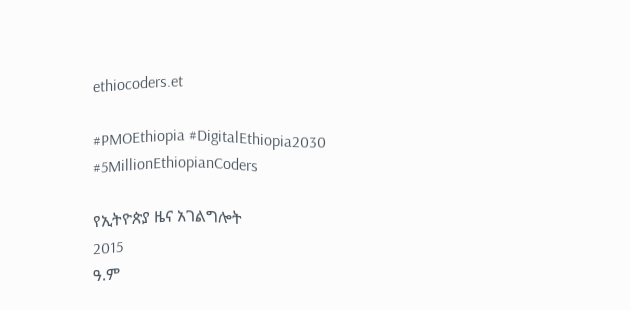ethiocoders.et

#PMOEthiopia #DigitalEthiopia2030 #5MillionEthiopianCoders

የኢትዮጵያ ዜና አገልግሎት
2015
ዓ.ም